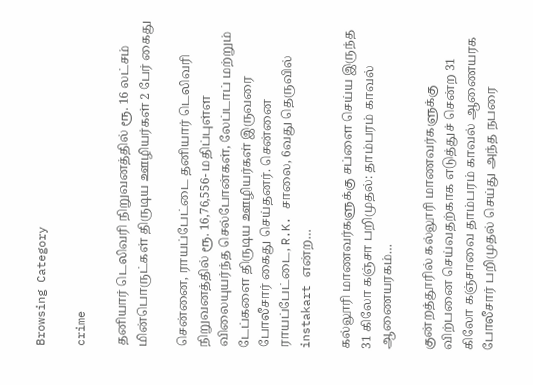Browsing Category

crime

தனியார் டெலிவரி நிறுவனத்தில் ரூ. 16 லட்சம் மின்பொருட்கள் திருடிய ஊழியர்கள் 2 பேர் கைது

சென்னை, ராயப்பேட்டை தனியார் டெலிவரி நிறுவனத்தில் ரூ. 16,76,556- மதிப்புள்ள விலையுயர்ந்த செல்போன்கள், லேப்டாப் மற்றும் டேப்களை திருடிய ஊழியர்கள் இருவரை போலீசார் கைது செய்தனர். சென்னை ராயப்பேட்டை, R.K. சாலை, 6வது தெருவில் instakart என்ற…

கல்லூரி மாணவர்களுக்கு சப்ளை செய்ய இருந்த 31 கிலோ கஞ்சா பறிமுதல்: தாம்பரம் காவல் ஆணையரகம்…

குன்றத்தூரில் கல்லூரி மாணவர்களுக்கு விற்பனை செய்வதற்காக எடுத்துச் சென்ற 31 கிலோ கஞ்சாவை தாம்பரம் காவல் ஆணையரக போலீசார் பறிமுதல் செய்து அந்த நபரை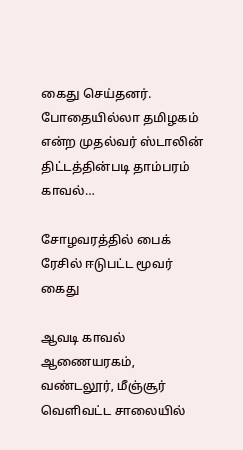கைது செய்தனர். போதையில்லா தமிழகம் என்ற முதல்வர் ஸ்டாலின் திட்டத்தின்படி தாம்பரம் காவல்…

சோழவரத்தில் பைக் ரேசில் ஈடுபட்ட மூவர் கைது

ஆவடி காவல் ஆணையரகம், வண்டலூர், மீஞ்சூர் வெளிவட்ட சாலையில்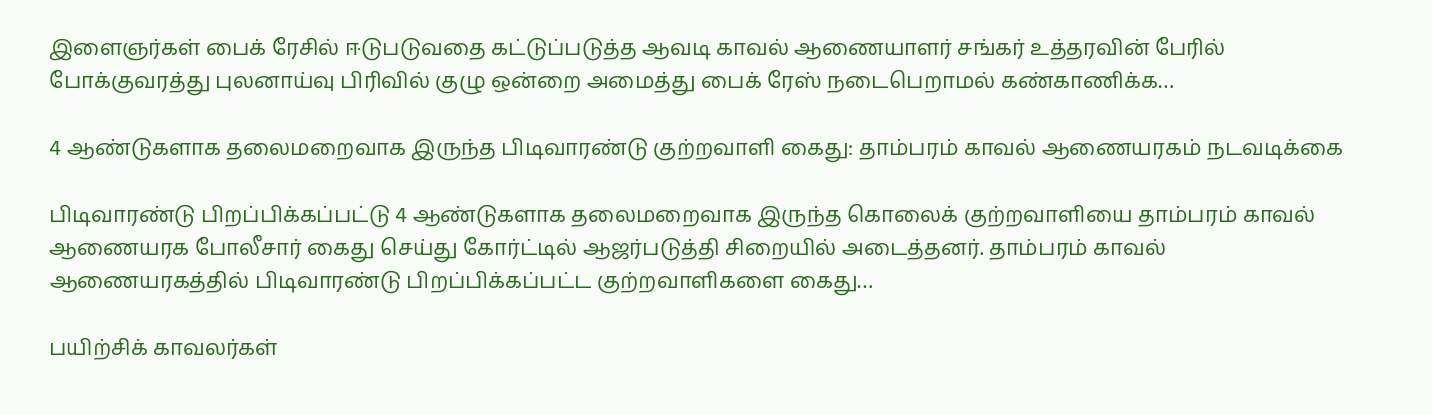இளைஞர்கள் பைக் ரேசில் ஈடுபடுவதை கட்டுப்படுத்த ஆவடி காவல் ஆணையாளர் சங்கர் உத்தரவின் பேரில் போக்குவரத்து புலனாய்வு பிரிவில் குழு ஒன்றை அமைத்து பைக் ரேஸ் நடைபெறாமல் கண்காணிக்க…

4 ஆண்டுகளாக தலைமறைவாக இருந்த பிடிவாரண்டு குற்றவாளி கைது: தாம்பரம் காவல் ஆணையரகம் நடவடிக்கை

பிடிவாரண்டு பிறப்பிக்கப்பட்டு 4 ஆண்டுகளாக தலைமறைவாக இருந்த கொலைக் குற்றவாளியை தாம்பரம் காவல் ஆணையரக போலீசார் கைது செய்து கோர்ட்டில் ஆஜர்படுத்தி சிறையில் அடைத்தனர். தாம்பரம் காவல் ஆணையரகத்தில் பிடிவாரண்டு பிறப்பிக்கப்பட்ட குற்றவாளிகளை கைது…

பயிற்சிக் காவலர்கள்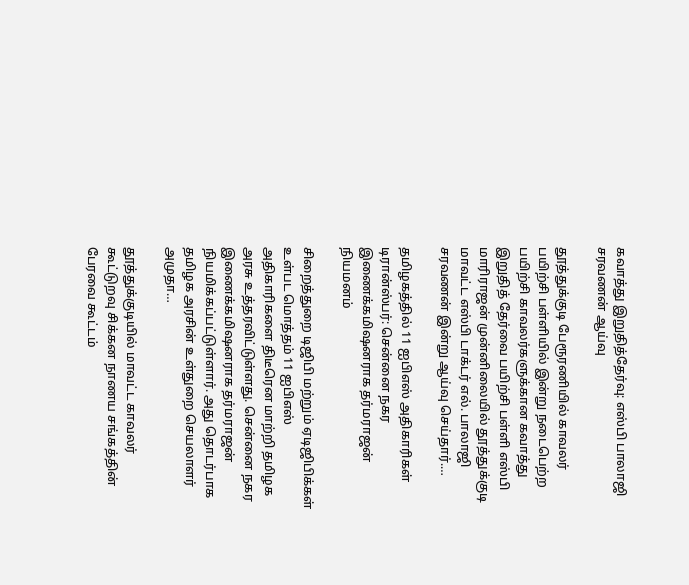கவாத்து இறுதித்தேர்வு: எஸ்பி பாலாஜி சரவணன் ஆய்வு

தூத்துக்குடி பேரூரணியில் காவலர் பயிற்சி பள்ளியில் இன்று நடைபெற்ற பயிற்சி காவலர்களுக்கான கவாத்து இறுதித் தேர்வை பயிற்சி பள்ளி எஸ்பி மாரிராஜன் முன்னிலையில் தூத்துக்குடி மாவட்ட எஸ்பி டாக்டர் எல். பாலாஜி சரவணன் இன்று ஆய்வு செய்தார்.…

தமிழகத்தில் 11 ஐபிஎஸ் அதிகாரிகள் டிரான்ஸ்பர்: சென்னை நகர இணைக்கமிஷனராக தர்மராஜன் நியமனம்

சிறைத்துறை டிஜிபி மற்றும் ஏடிஜிபிக்கள் உள்பட மொத்தம் 11 ஐபிஎஸ் அதிகாரிகளை திடீரென மாற்றி தமிழக அரசு உத்தரவிட்டுள்ளது. சென்னை நகர இணைக்கமிஷனராக தர்மராஜன் நியமிக்கப்பட்டுள்ளார். அது தொடர்பாக தமிழக அரசின் உள்துறை செயலாளர் அமுதா…

தூத்துக்குடியில் மாவட்ட காவலர் கூட்டுறவு சிக்கன நாணய சங்கத்தின் பேரவை கூட்டம்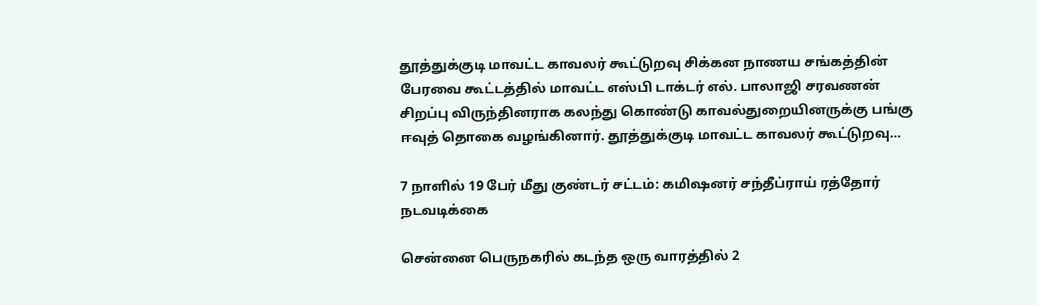தூத்துக்குடி மாவட்ட காவலர் கூட்டுறவு சிக்கன நாணய சங்கத்தின் பேரவை கூட்டத்தில் மாவட்ட எஸ்பி டாக்டர் எல். பாலாஜி சரவணன் சிறப்பு விருந்தினராக கலந்து கொண்டு காவல்துறையினருக்கு பங்கு ஈவுத் தொகை வழங்கினார். தூத்துக்குடி மாவட்ட காவலர் கூட்டுறவு…

7 நாளில் 19 பேர் மீது குண்டர் சட்டம்: கமிஷனர் சந்தீப்ராய் ரத்தோர் நடவடிக்கை

சென்னை பெருநகரில் கடந்த ஒரு வாரத்தில் 2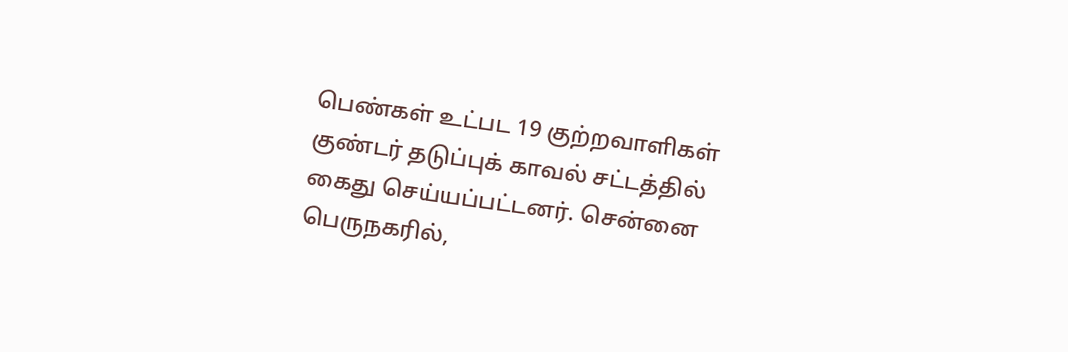பெண்கள் உட்பட 19 குற்றவாளிகள் குண்டர் தடுப்புக் காவல் சட்டத்தில் கைது செய்யப்பட்டனர். சென்னை பெருநகரில்,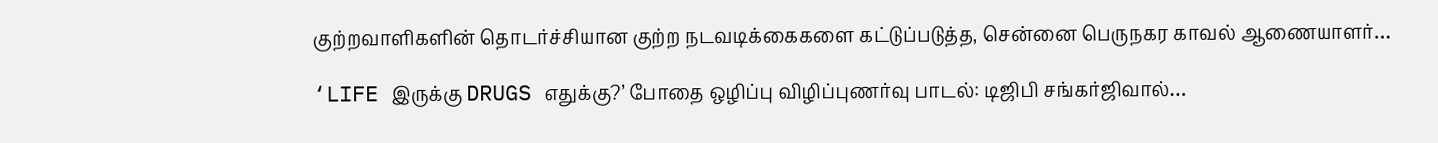குற்றவாளிகளின் தொடர்ச்சியான குற்ற நடவடிக்கைகளை கட்டுப்படுத்த, சென்னை பெருநகர காவல் ஆணையாளர்…

‘LIFE இருக்கு DRUGS எதுக்கு?’ போதை ஒழிப்பு விழிப்புணர்வு பாடல்: டிஜிபி சங்கர்ஜிவால்…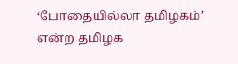‘போதையில்லா தமிழகம்’ என்ற தமிழக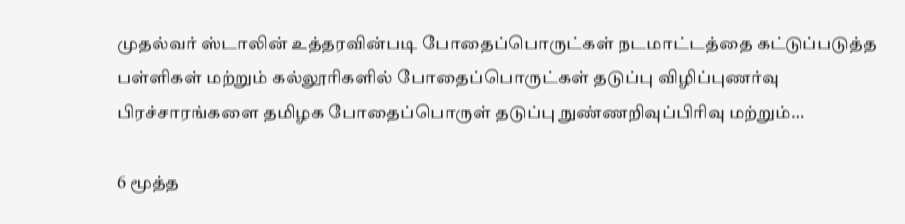முதல்வர் ஸ்டாலின் உத்தரவின்படி போதைப்பொருட்கள் நடமாட்டத்தை கட்டுப்படுத்த பள்ளிகள் மற்றும் கல்லூரிகளில் போதைப்பொருட்கள் தடுப்பு விழிப்புணர்வு பிரச்சாரங்களை தமிழக போதைப்பொருள் தடுப்பு நுண்ணறிவுப்பிரிவு மற்றும்…

6 மூத்த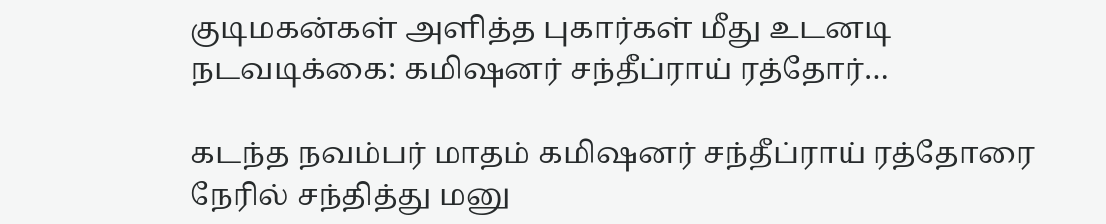குடிமகன்கள் அளித்த புகார்கள் மீது உடனடி நடவடிக்கை: கமிஷனர் சந்தீப்ராய் ரத்தோர்…

கடந்த நவம்பர் மாதம் கமிஷனர் சந்தீப்ராய் ரத்தோரை நேரில் சந்தித்து மனு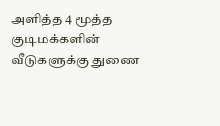அளித்த 4 மூத்த குடிமக்களின் வீடுகளுக்கு துணை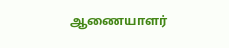ஆணையாளர்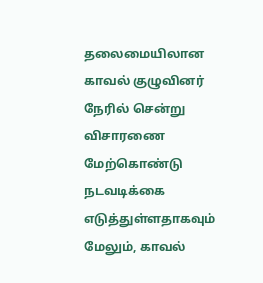தலைமையிலான காவல் குழுவினர் நேரில் சென்று விசாரணை மேற்கொண்டு நடவடிக்கை எடுத்துள்ளதாகவும் மேலும், காவல்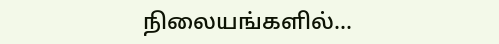நிலையங்களில்…